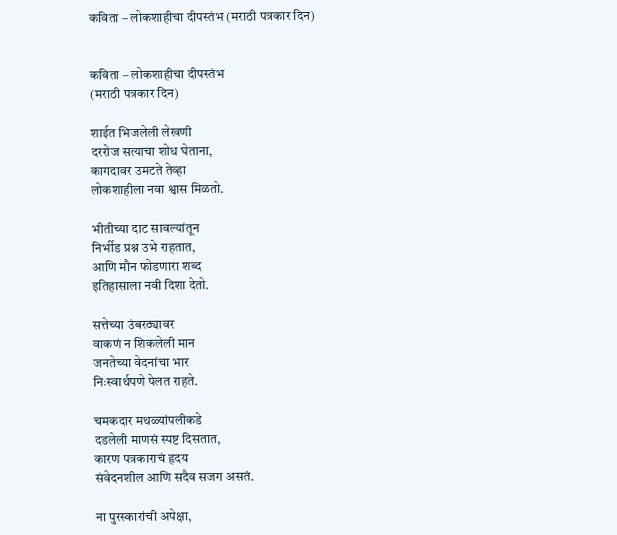कविता – लोकशाहीचा दीपस्तंभ (मराठी पत्रकार दिन)


कविता – लोकशाहीचा दीपस्तंभ
(मराठी पत्रकार दिन)

शाईत भिजलेली लेखणी
दररोज सत्याचा शोध घेताना,
कागदावर उमटते तेव्हा
लोकशाहीला नवा श्वास मिळतो.

भीतीच्या दाट सावल्यांतून
निर्भीड प्रश्न उभे राहतात,
आणि मौन फोडणारा शब्द
इतिहासाला नवी दिशा देतो.

सत्तेच्या उंबरठ्यावर
वाकणं न शिकलेली मान
जनतेच्या वेदनांचा भार
निःस्वार्थपणे पेलत राहते.

चमकदार मथळ्यांपलीकडे
दडलेली माणसं स्पष्ट दिसतात,
कारण पत्रकाराचं हृदय
संवेदनशील आणि सदैव सजग असतं.

ना पुरस्कारांची अपेक्षा,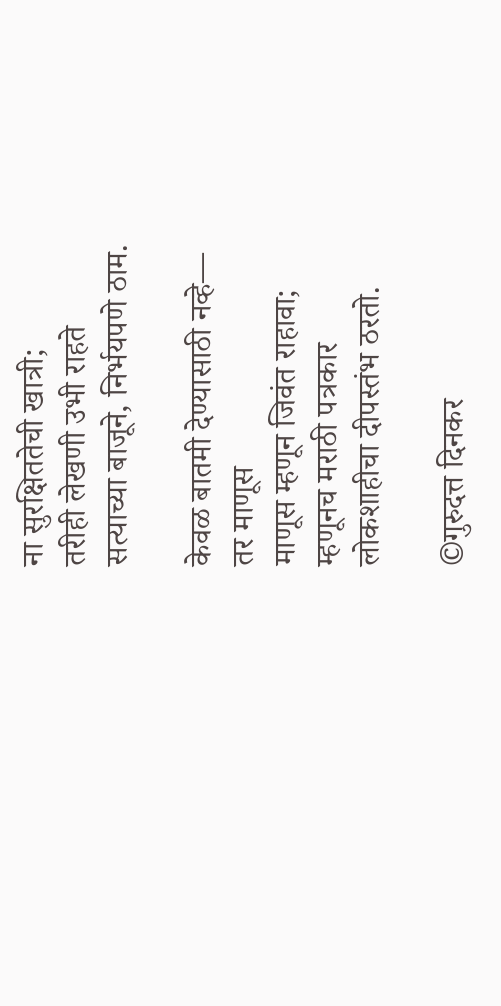ना सुरक्षिततेची खात्री;
तरीही लेखणी उभी राहते
सत्याच्या बाजूने, निर्भयपणे ठाम.

केवळ बातमी देण्यासाठी नव्हे—
तर माणूस
माणूस म्हणून जिवंत राहावा;
म्हणूनच मराठी पत्रकार
लोकशाहीचा दीपस्तंभ ठरतो.

©गुरुदत्त दिनकर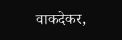वाकदेकर,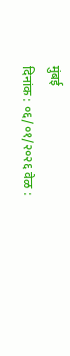मुंबई
दिनांक : ०६/०१/२०२६ वेळ :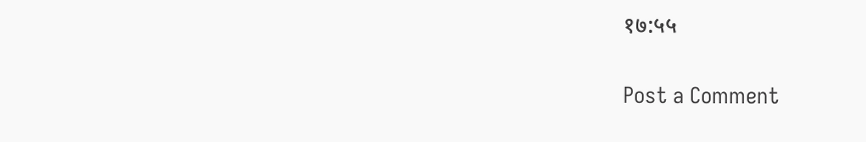१७:५५

Post a Comment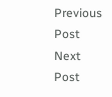Previous Post Next Post